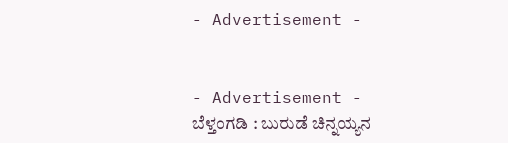- Advertisement -


- Advertisement -
ಬೆಳ್ತಂಗಡಿ : ಬುರುಡೆ ಚಿನ್ನಯ್ಯನ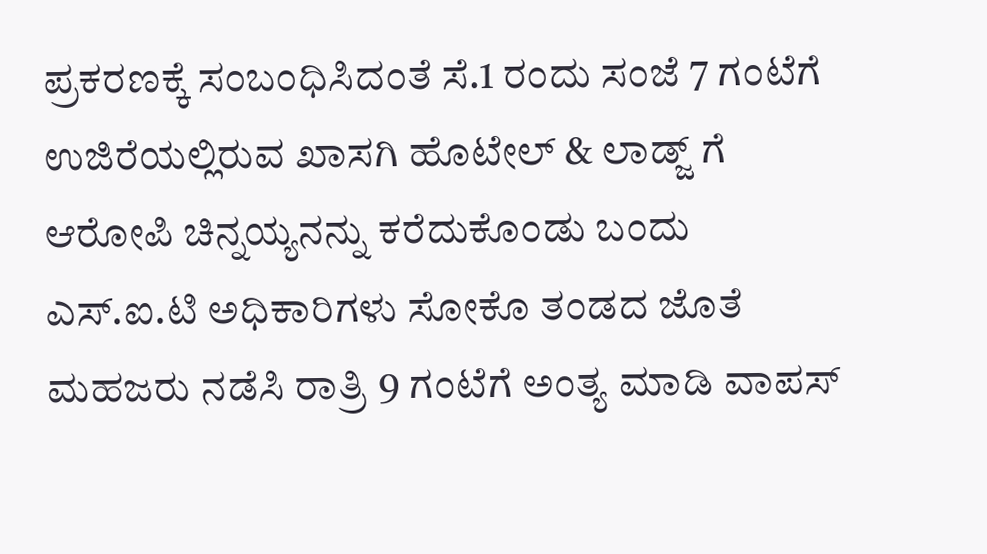ಪ್ರಕರಣಕ್ಕೆ ಸಂಬಂಧಿಸಿದಂತೆ ಸೆ.1 ರಂದು ಸಂಜೆ 7 ಗಂಟೆಗೆ ಉಜಿರೆಯಲ್ಲಿರುವ ಖಾಸಗಿ ಹೊಟೇಲ್ & ಲಾಡ್ಜ್ ಗೆ ಆರೋಪಿ ಚಿನ್ನಯ್ಯನನ್ನು ಕರೆದುಕೊಂಡು ಬಂದು ಎಸ್.ಐ.ಟಿ ಅಧಿಕಾರಿಗಳು ಸೋಕೊ ತಂಡದ ಜೊತೆ ಮಹಜರು ನಡೆಸಿ ರಾತ್ರಿ 9 ಗಂಟೆಗೆ ಅಂತ್ಯ ಮಾಡಿ ವಾಪಸ್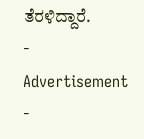ತೆರಳಿದ್ದಾರೆ.
- Advertisement -